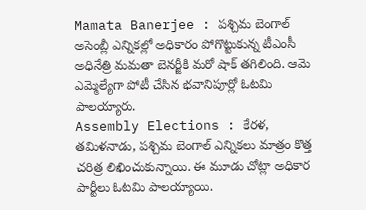Mamata Banerjee : పశ్చిమ బెంగాల్ అసెంబ్లీ ఎన్నికల్లో అధికారం పోగొట్టుకున్న టీఎంసీ అధినేత్రి మమతా బెనర్జీకి మరో షాక్ తగిలింది. ఆమె ఎమ్మెల్యేగా పోటీ చేసిన భవానిపూర్లో ఓటమి పాలయ్యారు.
Assembly Elections : కేరళ, తమిళనాడు, పశ్చిమ బెంగాల్ ఎన్నికలు మాత్రం కొత్త చరిత్ర లిఖించుకున్నాయి. ఈ మూడు చోట్లా అధికార పార్టీలు ఓటమి పాలయ్యాయి.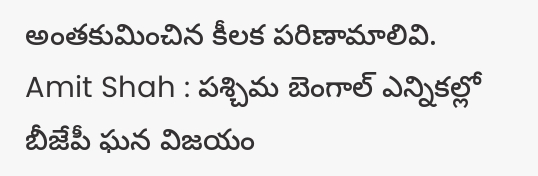అంతకుమించిన కీలక పరిణామాలివి.
Amit Shah : పశ్చిమ బెంగాల్ ఎన్నికల్లో బీజేపీ ఘన విజయం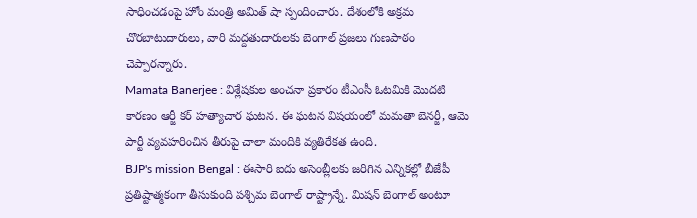సాధించడంపై హోం మంత్రి అమిత్ షా స్పందించారు. దేశంలోకి అక్రమ చొరబాటుదారులు, వారి మద్దతుదారులకు బెంగాల్ ప్రజలు గుణపాఠం చెప్పారన్నారు.
Mamata Banerjee : విశ్లేషకుల అంచనా ప్రకారం టీఎంసీ ఓటమికి మొదటి కారణం ఆర్జీ కర్ హత్యాచార ఘటన. ఈ ఘటన విషయంలో మమతా బెనర్జీ, ఆమె పార్టీ వ్యవహరించిన తీరుపై చాలా మందికి వ్యతిరేకత ఉంది.
BJP's mission Bengal : ఈసారి ఐదు అసెంబ్లీలకు జరిగిన ఎన్నికల్లో బీజేపీ ప్రతిష్టాత్మకంగా తీసుకుంది పశ్చిమ బెంగాల్ రాష్ట్రాన్నే. మిషన్ బెంగాల్ అంటూ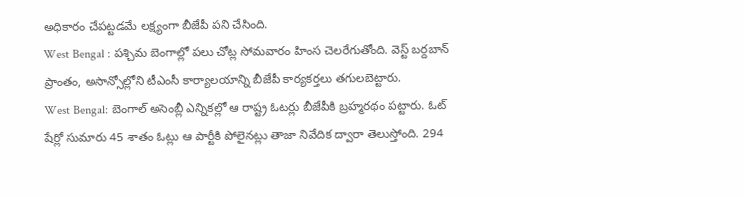అధికారం చేపట్టడమే లక్ష్యంగా బీజేపీ పని చేసింది.
West Bengal : పశ్చిమ బెంగాల్లో పలు చోట్ల సోమవారం హింస చెలరేగుతోంది. వెస్ట్ బర్దబాన్ ప్రాంతం, అసాన్సోల్లోని టీఎంసీ కార్యాలయాన్ని బీజేపీ కార్యకర్తలు తగులబెట్టారు.
West Bengal: బెంగాల్ అసెంబ్లీ ఎన్నికల్లో ఆ రాష్ట్ర ఓటర్లు బీజేపీకి బ్రహ్మరథం పట్టారు. ఓట్ షేర్లో సుమారు 45 శాతం ఓట్లు ఆ పార్టీకి పోలైనట్లు తాజా నివేదిక ద్వారా తెలుస్తోంది. 294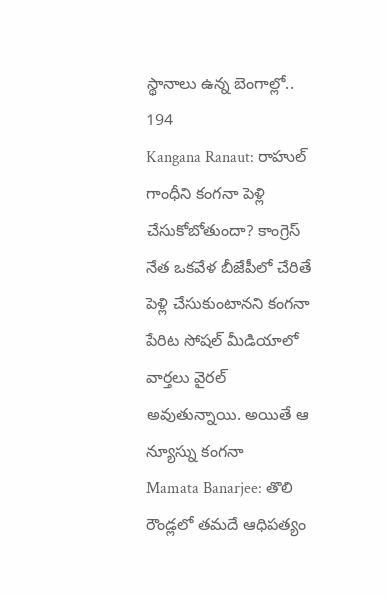స్థానాలు ఉన్న బెంగాల్లో.. 194
Kangana Ranaut: రాహుల్ గాంధీని కంగనా పెళ్లి చేసుకోబోతుందా? కాంగ్రెస్ నేత ఒకవేళ బీజేపీలో చేరితే పెళ్లి చేసుకుంటానని కంగనా పేరిట సోషల్ మీడియాలో వార్తలు వైరల్ అవుతున్నాయి. అయితే ఆ న్యూస్ను కంగనా
Mamata Banarjee: తొలి రౌండ్లలో తమదే ఆధిపత్యం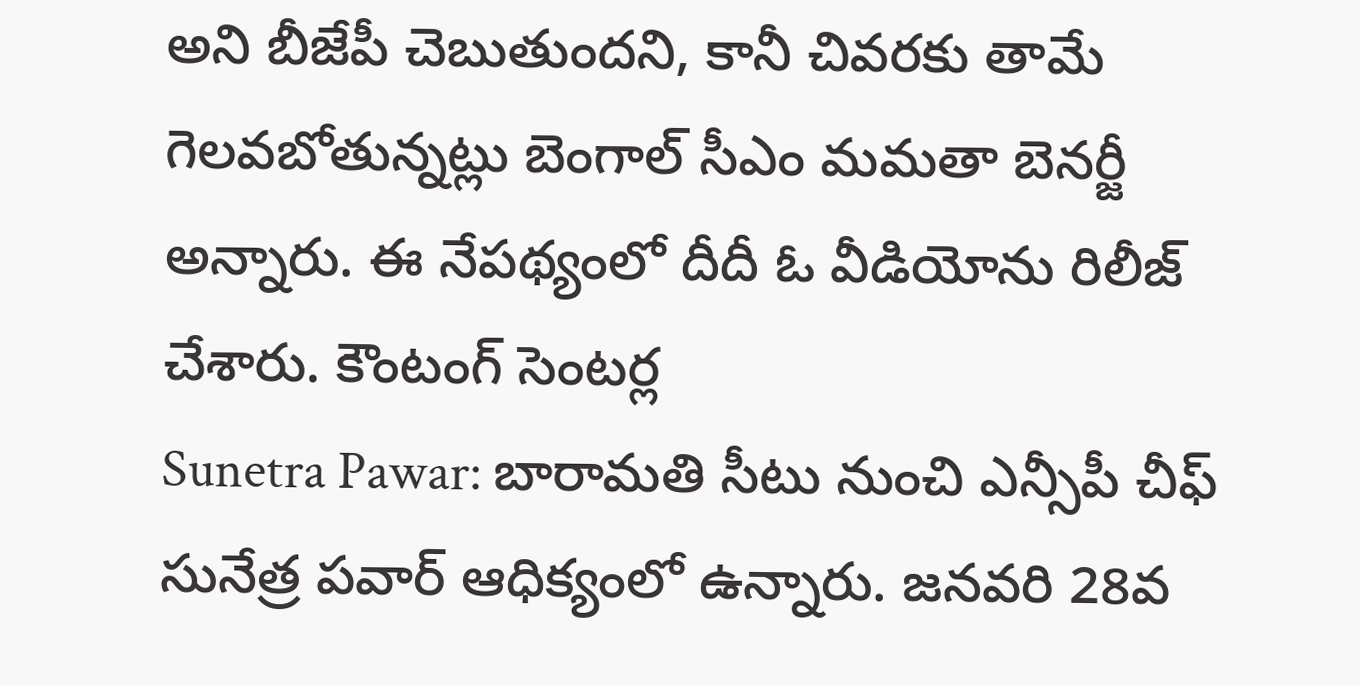అని బీజేపీ చెబుతుందని, కానీ చివరకు తామే గెలవబోతున్నట్లు బెంగాల్ సీఎం మమతా బెనర్జీ అన్నారు. ఈ నేపథ్యంలో దీదీ ఓ వీడియోను రిలీజ్ చేశారు. కౌంటంగ్ సెంటర్ల
Sunetra Pawar: బారామతి సీటు నుంచి ఎన్సీపీ చీఫ్ సునేత్ర పవార్ ఆధిక్యంలో ఉన్నారు. జనవరి 28వ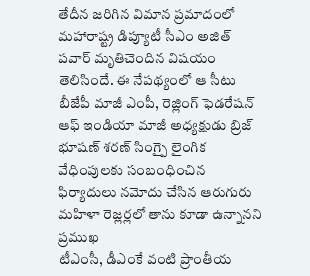తేదీన జరిగిన విమాన ప్రమాదంలో మహారాష్ట్ర డిప్యూటీ సీఎం అజిత్ పవార్ మృతిచెందిన విషయం తెలిసిందే. ఈ నేపథ్యంలో ఆ సీటు
బీజేపీ మాజీ ఎంపీ, రెజ్లింగ్ ఫెడరేషన్ ఆఫ్ ఇండియా మాజీ అధ్యక్షుడు బ్రిజ్ భూషణ్ శరణ్ సింగ్పై లైంగిక వేధింపులకు సంబంధించిన ఫిర్యాదులు నమోదు చేసిన ఆరుగురు మహిళా రెజ్లర్లలో తాను కూడా ఉన్నానని ప్రముఖ
టీఎంసీ, డీఎంకే వంటి ప్రాంతీయ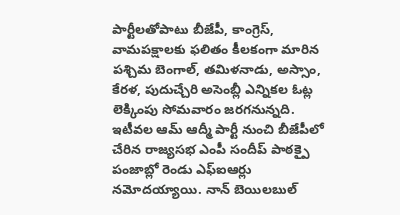పార్టీలతోపాటు బీజేపీ, కాంగ్రెస్, వామపక్షాలకు ఫలితం కీలకంగా మారిన పశ్చిమ బెంగాల్, తమిళనాడు, అస్సాం, కేరళ, పుదుచ్చేరి అసెంబ్లీ ఎన్నికల ఓట్ల లెక్కింపు సోమవారం జరగనున్నది.
ఇటీవల ఆమ్ ఆద్మీ పార్టీ నుంచి బీజేపీలో చేరిన రాజ్యసభ ఎంపీ సందీప్ పాఠక్పై పంజాబ్లో రెండు ఎఫ్ఐఆర్లు నమోదయ్యాయి. నాన్ బెయిలబుల్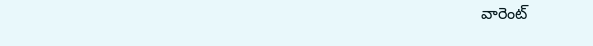వారెంట్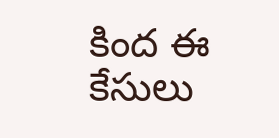కింద ఈ కేసులు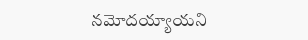నమోదయ్యాయని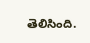తెలిసింది.